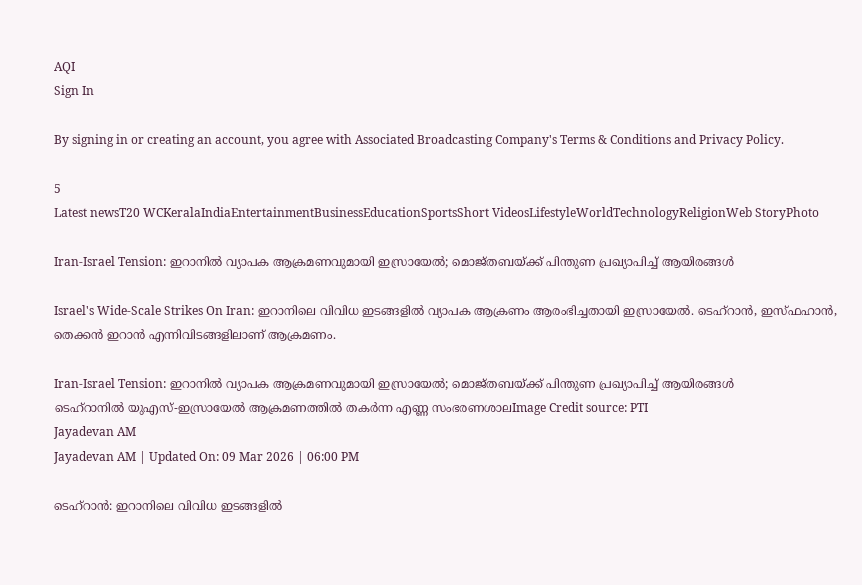AQI
Sign In

By signing in or creating an account, you agree with Associated Broadcasting Company's Terms & Conditions and Privacy Policy.

5
Latest newsT20 WCKeralaIndiaEntertainmentBusinessEducationSportsShort VideosLifestyleWorldTechnologyReligionWeb StoryPhoto

Iran-Israel Tension: ഇറാനില്‍ വ്യാപക ആക്രമണവുമായി ഇസ്രായേല്‍; മൊജ്തബയ്ക്ക് പിന്തുണ പ്രഖ്യാപിച്ച് ആയിരങ്ങള്‍

Israel's Wide-Scale Strikes On Iran: ഇറാനിലെ വിവിധ ഇടങ്ങളില്‍ വ്യാപക ആക്രണം ആരംഭിച്ചതായി ഇസ്രായേല്‍. ടെഹ്‌റാൻ, ഇസ്ഫഹാൻ, തെക്കൻ ഇറാൻ എന്നിവിടങ്ങളിലാണ് ആക്രമണം.

Iran-Israel Tension: ഇറാനില്‍ വ്യാപക ആക്രമണവുമായി ഇസ്രായേല്‍; മൊജ്തബയ്ക്ക് പിന്തുണ പ്രഖ്യാപിച്ച് ആയിരങ്ങള്‍
ടെഹ്‌റാനിൽ യുഎസ്-ഇസ്രായേൽ ആക്രമണത്തിൽ തകർന്ന എണ്ണ സംഭരണശാലImage Credit source: PTI
Jayadevan AM
Jayadevan AM | Updated On: 09 Mar 2026 | 06:00 PM

ടെഹ്‌റാന്‍: ഇറാനിലെ വിവിധ ഇടങ്ങളില്‍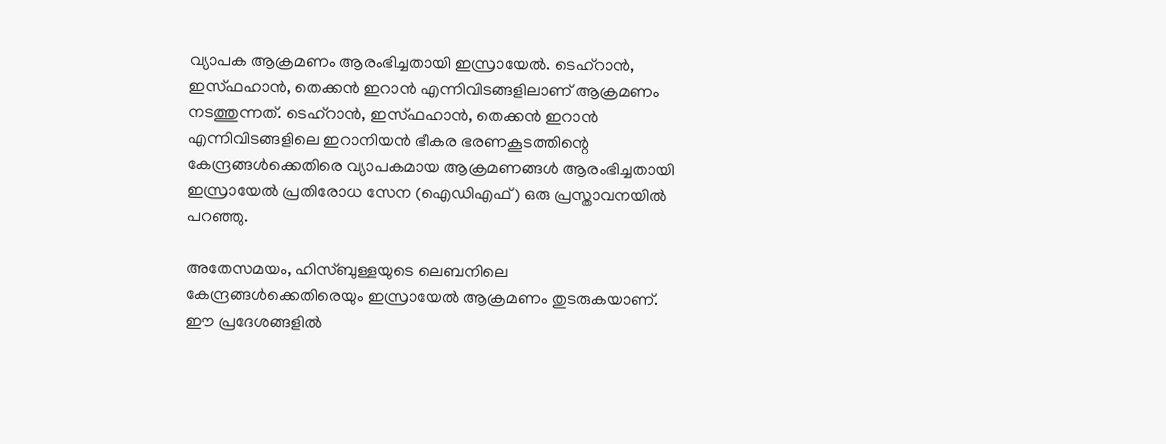വ്യാപക ആക്രമണം ആരംഭിച്ചതായി ഇസ്രായേല്‍. ടെഹ്‌റാൻ, ഇസ്ഫഹാൻ, തെക്കൻ ഇറാൻ എന്നിവിടങ്ങളിലാണ് ആക്രമണം നടത്തുന്നത്. ടെഹ്‌റാൻ, ഇസ്ഫഹാൻ, തെക്കൻ ഇറാൻ എന്നിവിടങ്ങളിലെ ഇറാനിയൻ ഭീകര ഭരണകൂടത്തിന്റെ കേന്ദ്രങ്ങള്‍ക്കെതിരെ വ്യാപകമായ ആക്രമണങ്ങൾ ആരംഭിച്ചതായി ഇസ്രായേൽ പ്രതിരോധ സേന (ഐഡിഎഫ്) ഒരു പ്രസ്താവനയിൽ പറഞ്ഞു.

അതേസമയം, ഹിസ്ബുള്ളയുടെ ലെബനിലെ കേന്ദ്രങ്ങള്‍ക്കെതിരെയും ഇസ്രായേല്‍ ആക്രമണം തുടരുകയാണ്. ഈ പ്രദേശങ്ങളില്‍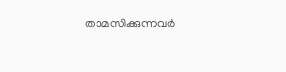താമസിക്കുന്നവര്‍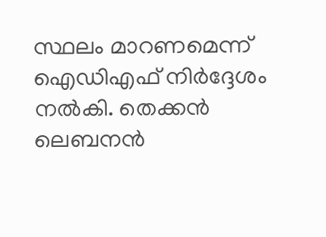സ്ഥലം മാറണമെന്ന് ഐഡിഎഫ് നിര്‍ദ്ദേശം നല്‍കി. തെക്കന്‍ ലെബനന്‍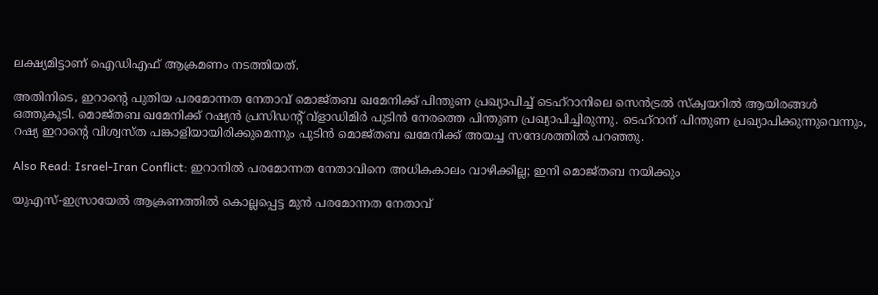ലക്ഷ്യമിട്ടാണ് ഐഡിഎഫ് ആക്രമണം നടത്തിയത്.

അതിനിടെ, ഇറാന്റെ പുതിയ പരമോന്നത നേതാവ്‌ മൊജ്തബ ഖമേനിക്ക് പിന്തുണ പ്രഖ്യാപിച്ച് ടെഹ്‌റാനിലെ സെന്‍ട്രല്‍ സ്‌ക്വയറില്‍ ആയിരങ്ങള്‍ ഒത്തുകൂടി. മൊജ്തബ ഖമേനിക്ക് റഷ്യൻ പ്രസിഡന്റ് വ്‌ളാഡിമിർ പുടിൻ നേരത്തെ പിന്തുണ പ്രഖ്യാപിച്ചിരുന്നു. ടെഹ്‌റാന് പിന്തുണ പ്രഖ്യാപിക്കുന്നുവെന്നും, റഷ്യ ഇറാന്റെ വിശ്വസ്ത പങ്കാളിയായിരിക്കുമെന്നും പുടിന്‍ മൊജ്തബ ഖമേനിക്ക് അയച്ച സന്ദേശത്തിൽ പറഞ്ഞു.

Also Read: Israel-Iran Conflict: ഇറാനില്‍ പരമോന്നത നേതാവിനെ അധികകാലം വാഴിക്കില്ല; ഇനി മൊജ്തബ നയിക്കും

യുഎസ്-ഇസ്രായേല്‍ ആക്രണത്തില്‍ കൊല്ലപ്പെട്ട മുന്‍ പരമോന്നത നേതാവ്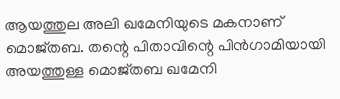ആയത്തുല അലി ഖമേനിയുടെ മകനാണ് മൊജ്തബ. തന്റെ പിതാവിന്റെ പിൻഗാമിയായി അയത്തുള്ള മൊജ്തബ ഖമേനി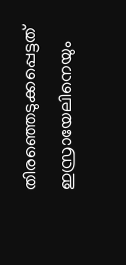തിരഞ്ഞെടുക്കപ്പെട്ടത് ഇസ്രായേലിനെയും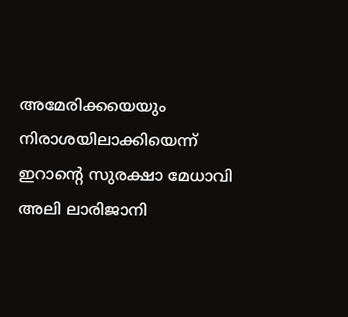അമേരിക്കയെയും നിരാശയിലാക്കിയെന്ന് ഇറാന്റെ സുരക്ഷാ മേധാവി അലി ലാരിജാനി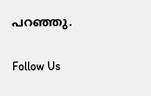പറഞ്ഞു.

Follow Us